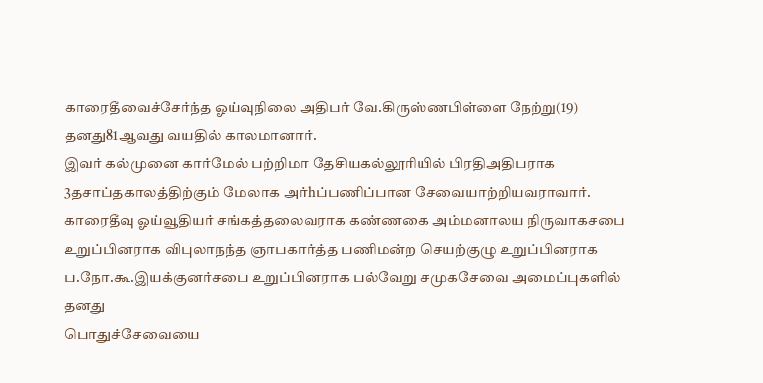காரைதீவைச்சேர்ந்த ஓய்வுநிலை அதிபர் வே.கிருஸ்ணபிள்ளை நேற்று(19) தனது81ஆவது வயதில் காலமானார்.
இவர் கல்முனை கார்மேல் பற்றிமா தேசியகல்லூரியில் பிரதிஅதிபராக
3தசாப்தகாலத்திற்கும் மேலாக அர்hப்பணிப்பான சேவையாற்றியவராவார்.
காரைதீவு ஓய்வூதியர் சங்கத்தலைவராக கண்ணகை அம்மனாலய நிருவாகசபை
உறுப்பினராக விபுலாநந்த ஞாபகார்த்த பணிமன்ற செயற்குழு உறுப்பினராக
ப.நோ.கூ.இயக்குனர்சபை உறுப்பினராக பல்வேறு சமுகசேவை அமைப்புகளில் தனது
பொதுச்சேவையை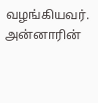வழங்கியவர்.
அன்னாரின்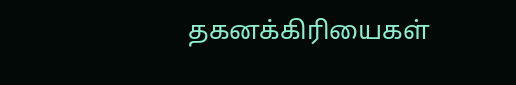தகனக்கிரியைகள்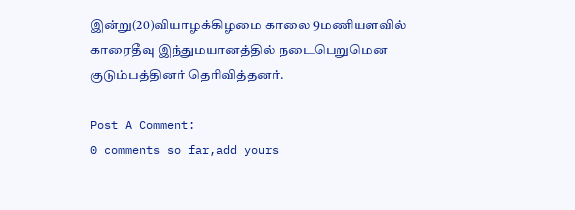இன்று(20)வியாழக்கிழமை காலை 9மணியளவில்
காரைதீவு இந்துமயானத்தில் நடைபெறுமென குடும்பத்தினர் தெரிவித்தனர்.

Post A Comment:
0 comments so far,add yours